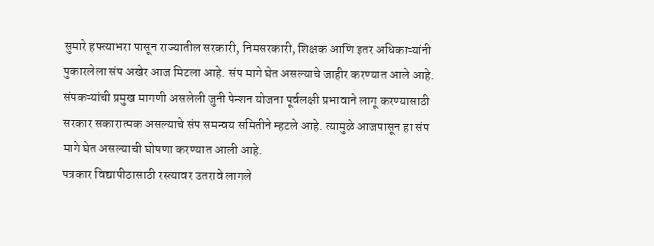सुमारे हफ्त्याभरा पासून राज्यातील सरकारी, निमसरकारी, शिक्षक आणि इतर अधिकाऱ्यांनी पुकारलेला संप अखेर आज मिटला आहे. संप मागे घेत असल्याचे जाहीर करण्यात आले आहे. संपकऱ्यांची प्रमुख मागणी असलेली जुनी पेन्शन योजना पूर्वलक्षी प्रभावाने लागू करण्यासाठी सरकार सकारात्मक असल्याचे संप समन्वय समितीने म्हटले आहे. त्यामुळे आजपासून हा संप मागे घेत असल्याची घोषणा करण्यात आली आहे.
पत्रकार विद्यापीठासाठी रस्त्यावर उतरावे लागले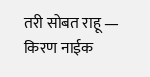तरी सोबत राहू — किरण नाईक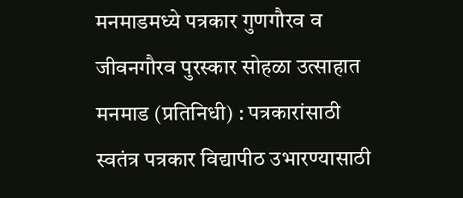मनमाडमध्ये पत्रकार गुणगौरव व जीवनगौरव पुरस्कार सोहळा उत्साहात
मनमाड (प्रतिनिधी) : पत्रकारांसाठी स्वतंत्र पत्रकार विद्यापीठ उभारण्यासाठी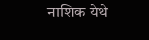नाशिक येथे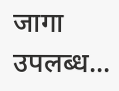जागा उपलब्ध...